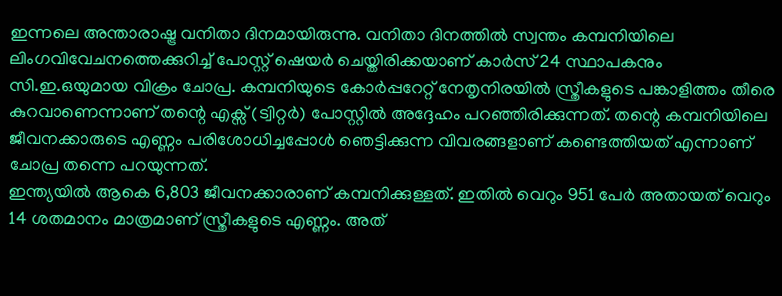ഇന്നലെ അന്താരാഷ്ട്ര വനിതാ ദിനമായിരുന്നു. വനിതാ ദിനത്തിൽ സ്വന്തം കമ്പനിയിലെ ലിംഗവിവേചനത്തെക്കുറിച്ച് പോസ്റ്റ് ഷെയർ ചെയ്തിരിക്കയാണ് കാർസ് 24 സ്ഥാപകനും സി.ഇ.ഒയുമായ വിക്രം ചോപ്ര. കമ്പനിയുടെ കോർപ്പറേറ്റ് നേതൃനിരയിൽ സ്ത്രീകളുടെ പങ്കാളിത്തം തീരെ കുറവാണെന്നാണ് തന്റെ എക്സ് (ട്വിറ്റർ) പോസ്റ്റിൽ അദ്ദേഹം പറഞ്ഞിരിക്കുന്നത്. തന്റെ കമ്പനിയിലെ ജീവനക്കാരുടെ എണ്ണം പരിശോധിച്ചപ്പോൾ ഞെട്ടിക്കുന്ന വിവരങ്ങളാണ് കണ്ടെത്തിയത് എന്നാണ് ചോപ്ര തന്നെ പറയുന്നത്.
ഇന്ത്യയിൽ ആകെ 6,803 ജീവനക്കാരാണ് കമ്പനിക്കുള്ളത്. ഇതിൽ വെറും 951 പേർ അതായത് വെറും 14 ശതമാനം മാത്രമാണ് സ്ത്രീകളുടെ എണ്ണം. അത്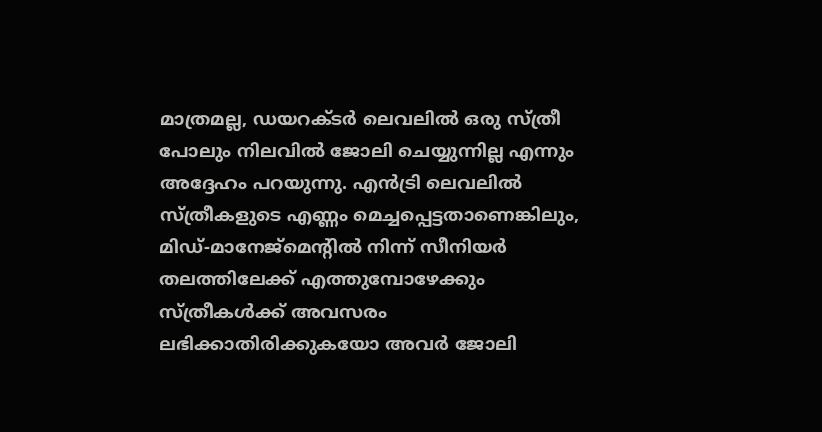മാത്രമല്ല, ഡയറക്ടർ ലെവലിൽ ഒരു സ്ത്രീ പോലും നിലവിൽ ജോലി ചെയ്യുന്നില്ല എന്നും അദ്ദേഹം പറയുന്നു. എൻട്രി ലെവലിൽ സ്ത്രീകളുടെ എണ്ണം മെച്ചപ്പെട്ടതാണെങ്കിലും, മിഡ്-മാനേജ്മെന്റിൽ നിന്ന് സീനിയർ തലത്തിലേക്ക് എത്തുമ്പോഴേക്കും സ്ത്രീകൾക്ക് അവസരം ലഭിക്കാതിരിക്കുകയോ അവർ ജോലി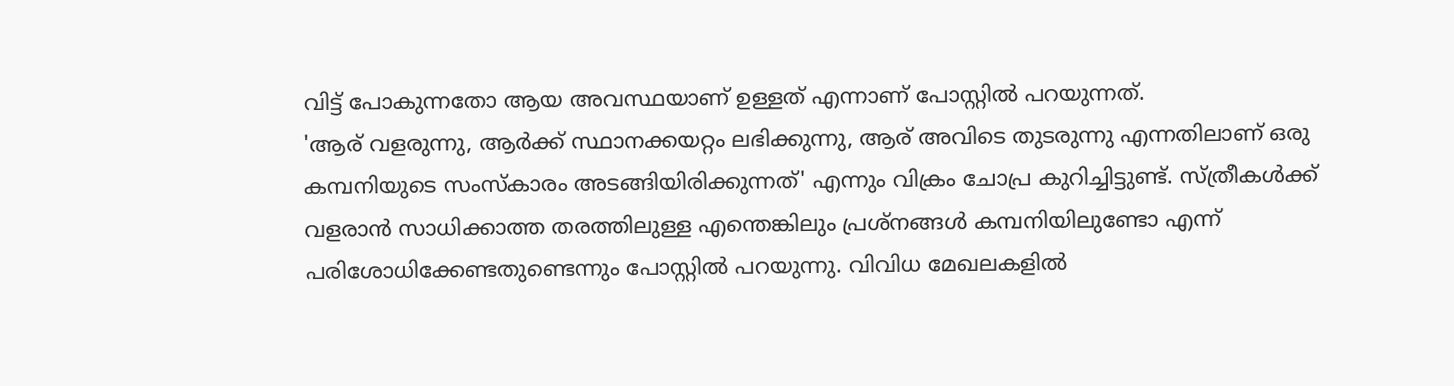വിട്ട് പോകുന്നതോ ആയ അവസ്ഥയാണ് ഉള്ളത് എന്നാണ് പോസ്റ്റിൽ പറയുന്നത്.
'ആര് വളരുന്നു, ആർക്ക് സ്ഥാനക്കയറ്റം ലഭിക്കുന്നു, ആര് അവിടെ തുടരുന്നു എന്നതിലാണ് ഒരു കമ്പനിയുടെ സംസ്കാരം അടങ്ങിയിരിക്കുന്നത്' എന്നും വിക്രം ചോപ്ര കുറിച്ചിട്ടുണ്ട്. സ്ത്രീകൾക്ക് വളരാൻ സാധിക്കാത്ത തരത്തിലുള്ള എന്തെങ്കിലും പ്രശ്നങ്ങൾ കമ്പനിയിലുണ്ടോ എന്ന് പരിശോധിക്കേണ്ടതുണ്ടെന്നും പോസ്റ്റിൽ പറയുന്നു. വിവിധ മേഖലകളിൽ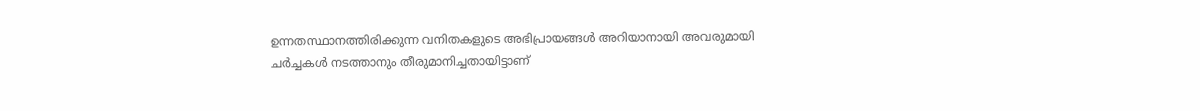ഉന്നതസ്ഥാനത്തിരിക്കുന്ന വനിതകളുടെ അഭിപ്രായങ്ങൾ അറിയാനായി അവരുമായി ചർച്ചകൾ നടത്താനും തീരുമാനിച്ചതായിട്ടാണ്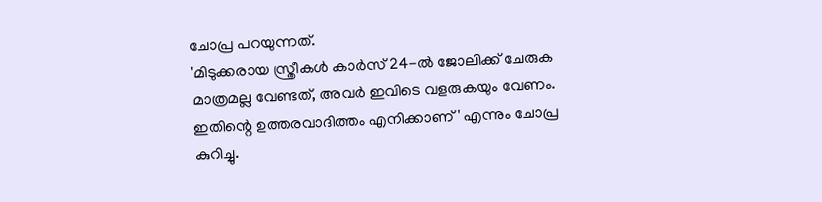ചോപ്ര പറയുന്നത്.
'മിടുക്കരായ സ്ത്രീകൾ കാർസ് 24-ൽ ജോലിക്ക് ചേരുക മാത്രമല്ല വേണ്ടത്, അവർ ഇവിടെ വളരുകയും വേണം. ഇതിന്റെ ഉത്തരവാദിത്തം എനിക്കാണ്' എന്നും ചോപ്ര കുറിച്ചു.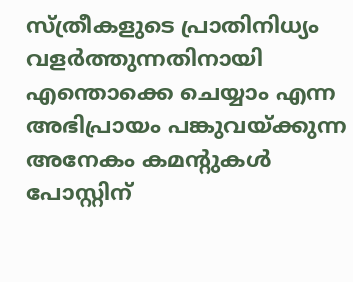സ്ത്രീകളുടെ പ്രാതിനിധ്യം വളർത്തുന്നതിനായി എന്തൊക്കെ ചെയ്യാം എന്ന അഭിപ്രായം പങ്കുവയ്ക്കുന്ന അനേകം കമന്റുകൾ പോസ്റ്റിന്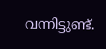വന്നിട്ടുണ്ട്.